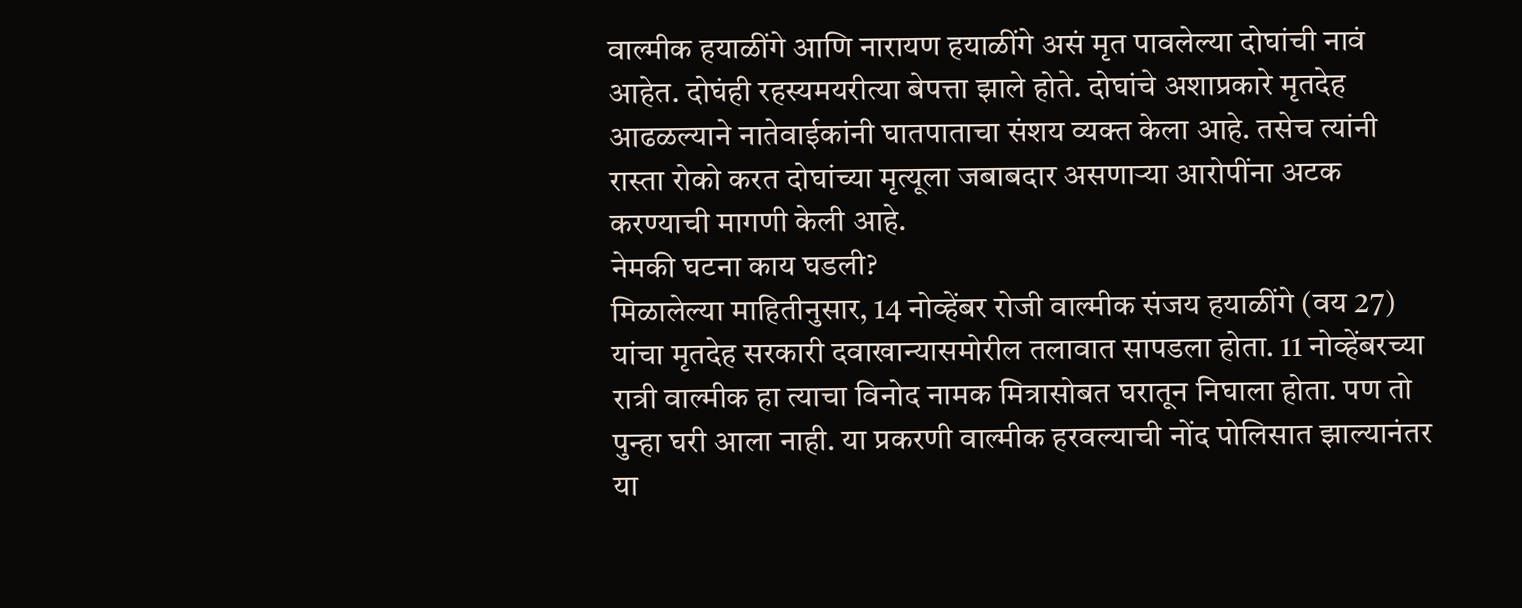वाल्मीक हयाळींगे आणि नारायण हयाळींगे असं मृत पावलेल्या दोघांची नावं आहेत. दोघंही रहस्यमयरीत्या बेपत्ता झाले होते. दोघांचे अशाप्रकारे मृतदेह आढळल्याने नातेवाईकांनी घातपाताचा संशय व्यक्त केला आहे. तसेच त्यांनी रास्ता रोको करत दोघांच्या मृत्यूला जबाबदार असणाऱ्या आरोपींना अटक करण्याची मागणी केली आहे.
नेमकी घटना काय घडली?
मिळालेल्या माहितीनुसार, 14 नोव्हेंबर रोजी वाल्मीक संजय हयाळींगे (वय 27) यांचा मृतदेह सरकारी दवाखान्यासमोरील तलावात सापडला होता. 11 नोव्हेंबरच्या रात्री वाल्मीक हा त्याचा विनोद नामक मित्रासोबत घरातून निघाला होता. पण तो पुन्हा घरी आला नाही. या प्रकरणी वाल्मीक हरवल्याची नोंद पोलिसात झाल्यानंतर या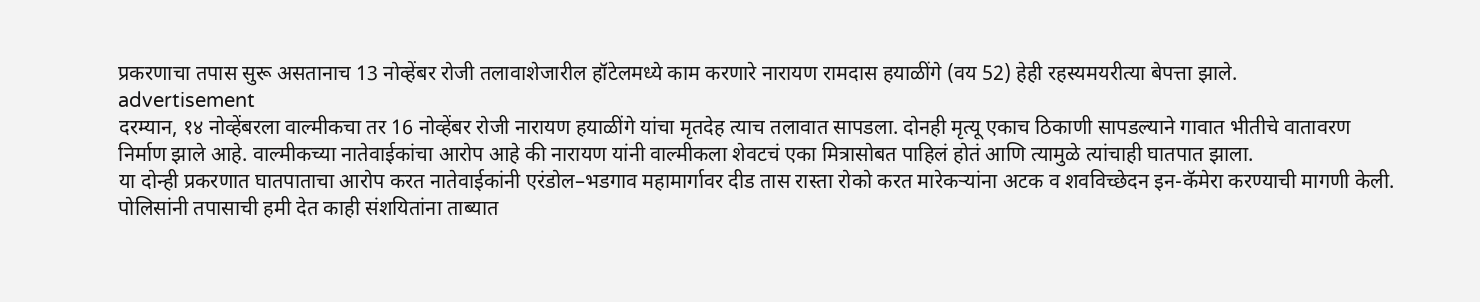प्रकरणाचा तपास सुरू असतानाच 13 नोव्हेंबर रोजी तलावाशेजारील हॉटेलमध्ये काम करणारे नारायण रामदास हयाळींगे (वय 52) हेही रहस्यमयरीत्या बेपत्ता झाले.
advertisement
दरम्यान, १४ नोव्हेंबरला वाल्मीकचा तर 16 नोव्हेंबर रोजी नारायण हयाळींगे यांचा मृतदेह त्याच तलावात सापडला. दोनही मृत्यू एकाच ठिकाणी सापडल्याने गावात भीतीचे वातावरण निर्माण झाले आहे. वाल्मीकच्या नातेवाईकांचा आरोप आहे की नारायण यांनी वाल्मीकला शेवटचं एका मित्रासोबत पाहिलं होतं आणि त्यामुळे त्यांचाही घातपात झाला.
या दोन्ही प्रकरणात घातपाताचा आरोप करत नातेवाईकांनी एरंडोल–भडगाव महामार्गावर दीड तास रास्ता रोको करत मारेकऱ्यांना अटक व शवविच्छेदन इन-कॅमेरा करण्याची मागणी केली. पोलिसांनी तपासाची हमी देत काही संशयितांना ताब्यात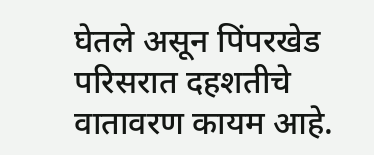घेतले असून पिंपरखेड परिसरात दहशतीचे वातावरण कायम आहे.